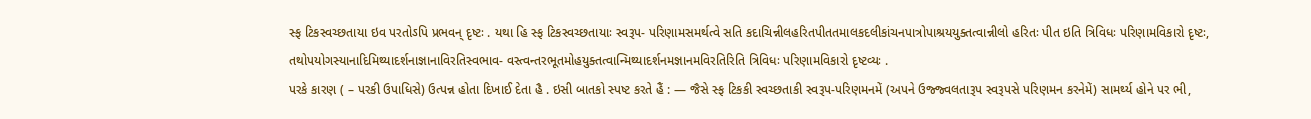સ્ફ ટિકસ્વચ્છતાયા ઇવ પરતોઽપિ પ્રભવન્ દૃષ્ટઃ . યથા હિ સ્ફ ટિકસ્વચ્છતાયાઃ સ્વરૂપ- પરિણામસમર્થત્વે સતિ કદાચિન્નીલહરિતપીતતમાલકદલીકાંચનપાત્રોપાશ્રયયુક્તત્વાન્નીલો હરિતઃ પીત ઇતિ ત્રિવિધઃ પરિણામવિકારો દૃષ્ટઃ, તથોપયોગસ્યાનાદિમિથ્યાદર્શનાજ્ઞાનાવિરતિસ્વભાવ- વસ્ત્વન્તરભૂતમોહયુક્તત્વાન્મિથ્યાદર્શનમજ્ઞાનમવિરતિરિતિ ત્રિવિધઃ પરિણામવિકારો દૃષ્ટવ્યઃ .
પરકે કારણ ( – પરકી ઉપાધિસે) ઉત્પન્ન હોતા દિખાઈ દેતા હૈ . ઇસી બાતકો સ્પષ્ટ કરતે હૈં : — જૈસે સ્ફ ટિકકી સ્વચ્છતાકી સ્વરૂપ-પરિણમનમેં (અપને ઉજ્જ્વલતારૂપ સ્વરૂપસે પરિણમન કરનેમેં) સામર્થ્ય હોને પર ભી,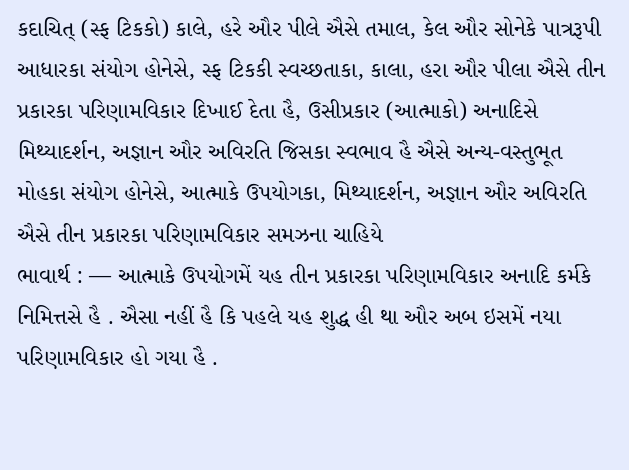કદાચિત્ (સ્ફ ટિકકો) કાલે, હરે ઔર પીલે ઐસે તમાલ, કેલ ઔર સોનેકે પાત્રરૂપી આધારકા સંયોગ હોનેસે, સ્ફ ટિકકી સ્વચ્છતાકા, કાલા, હરા ઔર પીલા ઐસે તીન પ્રકારકા પરિણામવિકાર દિખાઈ દેતા હૈ, ઉસીપ્રકાર (આત્માકો) અનાદિસે મિથ્યાદર્શન, અજ્ઞાન ઔર અવિરતિ જિસકા સ્વભાવ હૈ ઐસે અન્ય-વસ્તુભૂત મોહકા સંયોગ હોનેસે, આત્માકે ઉપયોગકા, મિથ્યાદર્શન, અજ્ઞાન ઔર અવિરતિ ઐસે તીન પ્રકારકા પરિણામવિકાર સમઝના ચાહિયે
ભાવાર્થ : — આત્માકે ઉપયોગમેં યહ તીન પ્રકારકા પરિણામવિકાર અનાદિ કર્મકે નિમિત્તસે હૈ . ઐસા નહીં હૈ કિ પહલે યહ શુદ્ધ હી થા ઔર અબ ઇસમેં નયા પરિણામવિકાર હો ગયા હૈ .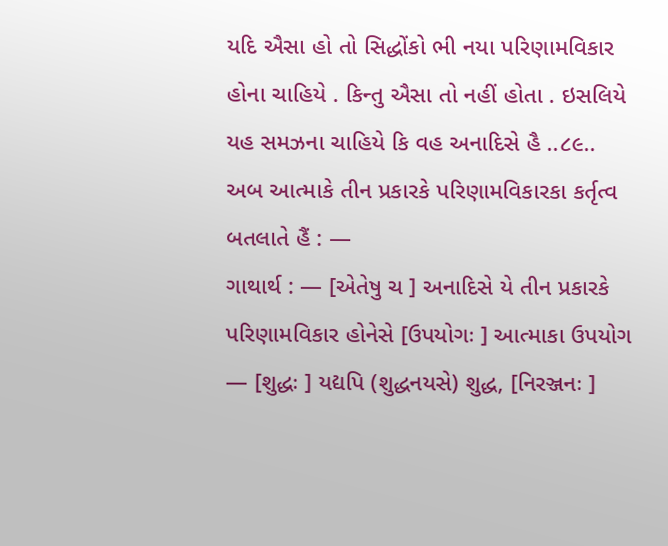યદિ ઐસા હો તો સિદ્ધોંકો ભી નયા પરિણામવિકાર હોના ચાહિયે . કિન્તુ ઐસા તો નહીં હોતા . ઇસલિયે યહ સમઝના ચાહિયે કિ વહ અનાદિસે હૈ ..૮૯..
અબ આત્માકે તીન પ્રકારકે પરિણામવિકારકા કર્તૃત્વ બતલાતે હૈં : —
ગાથાર્થ : — [એતેષુ ચ ] અનાદિસે યે તીન પ્રકારકે પરિણામવિકાર હોનેસે [ઉપયોગઃ ] આત્માકા ઉપયોગ — [શુદ્ધઃ ] યદ્યપિ (શુદ્ધનયસે) શુદ્ધ, [નિરઞ્જનઃ ]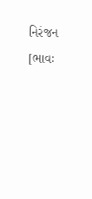નિરંજન [ભાવઃ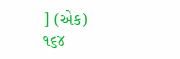] (એક)
૧૬૪